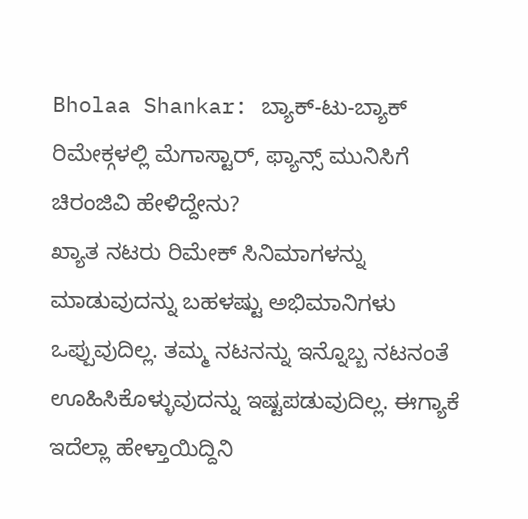Bholaa Shankar: ಬ್ಯಾಕ್-ಟು-ಬ್ಯಾಕ್ ರಿಮೇಕ್ಗಳಲ್ಲಿ ಮೆಗಾಸ್ಟಾರ್, ಫ್ಯಾನ್ಸ್ ಮುನಿಸಿಗೆ ಚಿರಂಜಿವಿ ಹೇಳಿದ್ದೇನು?
ಖ್ಯಾತ ನಟರು ರಿಮೇಕ್ ಸಿನಿಮಾಗಳನ್ನು ಮಾಡುವುದನ್ನು ಬಹಳಷ್ಟು ಅಭಿಮಾನಿಗಳು ಒಪ್ಪುವುದಿಲ್ಲ. ತಮ್ಮ ನಟನನ್ನು ಇನ್ನೊಬ್ಬ ನಟನಂತೆ ಊಹಿಸಿಕೊಳ್ಳುವುದನ್ನು ಇಷ್ಟಪಡುವುದಿಲ್ಲ. ಈಗ್ಯಾಕೆ ಇದೆಲ್ಲಾ ಹೇಳ್ತಾಯಿದ್ದಿನಿ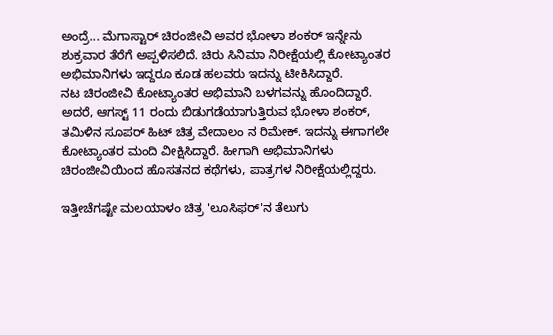ಅಂದ್ರೆ... ಮೆಗಾಸ್ಟಾರ್ ಚಿರಂಜೀವಿ ಅವರ ಭೋಳಾ ಶಂಕರ್ ಇನ್ನೇನು ಶುಕ್ರವಾರ ತೆರೆಗೆ ಅಪ್ಪಳಿಸಲಿದೆ. ಚಿರು ಸಿನಿಮಾ ನಿರೀಕ್ಷೆಯಲ್ಲಿ ಕೋಟ್ಯಾಂತರ ಅಭಿಮಾನಿಗಳು ಇದ್ದರೂ ಕೂಡ ಹಲವರು ಇದನ್ನು ಟೀಕಿಸಿದ್ದಾರೆ.
ನಟ ಚಿರಂಜೀವಿ ಕೋಟ್ಯಾಂತರ ಅಭಿಮಾನಿ ಬಳಗವನ್ನು ಹೊಂದಿದ್ದಾರೆ. ಅದರೆ, ಆಗಸ್ಟ್ 11 ರಂದು ಬಿಡುಗಡೆಯಾಗುತ್ತಿರುವ ಭೋಳಾ ಶಂಕರ್, ತಮಿಳಿನ ಸೂಪರ್ ಹಿಟ್ ಚಿತ್ರ ವೇದಾಲಂ ನ ರಿಮೇಕ್. ಇದನ್ನು ಈಗಾಗಲೇ ಕೋಟ್ಯಾಂತರ ಮಂದಿ ವೀಕ್ಷಿಸಿದ್ದಾರೆ. ಹೀಗಾಗಿ ಅಭಿಮಾನಿಗಳು ಚಿರಂಜೀವಿಯಿಂದ ಹೊಸತನದ ಕಥೆಗಳು, ಪಾತ್ರಗಳ ನಿರೀಕ್ಷೆಯಲ್ಲಿದ್ದರು.

ಇತ್ತೀಚೆಗಷ್ಟೇ ಮಲಯಾಳಂ ಚಿತ್ರ 'ಲೂಸಿಫರ್'ನ ತೆಲುಗು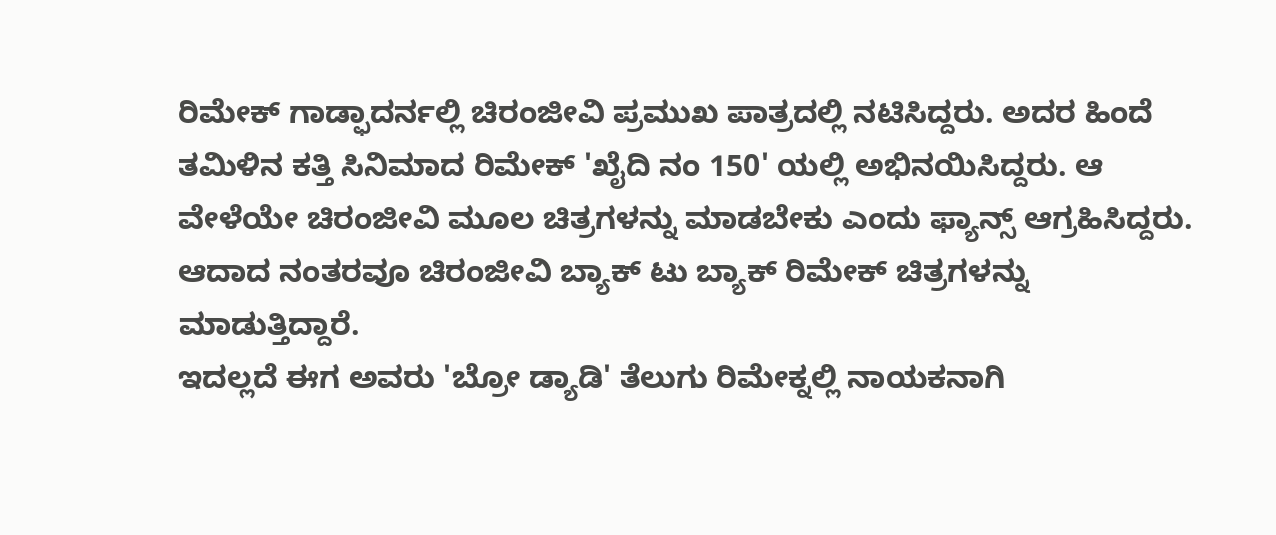ರಿಮೇಕ್ ಗಾಡ್ಫಾದರ್ನಲ್ಲಿ ಚಿರಂಜೀವಿ ಪ್ರಮುಖ ಪಾತ್ರದಲ್ಲಿ ನಟಿಸಿದ್ದರು. ಅದರ ಹಿಂದೆ ತಮಿಳಿನ ಕತ್ತಿ ಸಿನಿಮಾದ ರಿಮೇಕ್ 'ಖೈದಿ ನಂ 150' ಯಲ್ಲಿ ಅಭಿನಯಿಸಿದ್ದರು. ಆ ವೇಳೆಯೇ ಚಿರಂಜೀವಿ ಮೂಲ ಚಿತ್ರಗಳನ್ನು ಮಾಡಬೇಕು ಎಂದು ಫ್ಯಾನ್ಸ್ ಆಗ್ರಹಿಸಿದ್ದರು. ಆದಾದ ನಂತರವೂ ಚಿರಂಜೀವಿ ಬ್ಯಾಕ್ ಟು ಬ್ಯಾಕ್ ರಿಮೇಕ್ ಚಿತ್ರಗಳನ್ನು ಮಾಡುತ್ತಿದ್ದಾರೆ.
ಇದಲ್ಲದೆ ಈಗ ಅವರು 'ಬ್ರೋ ಡ್ಯಾಡಿ' ತೆಲುಗು ರಿಮೇಕ್ನಲ್ಲಿ ನಾಯಕನಾಗಿ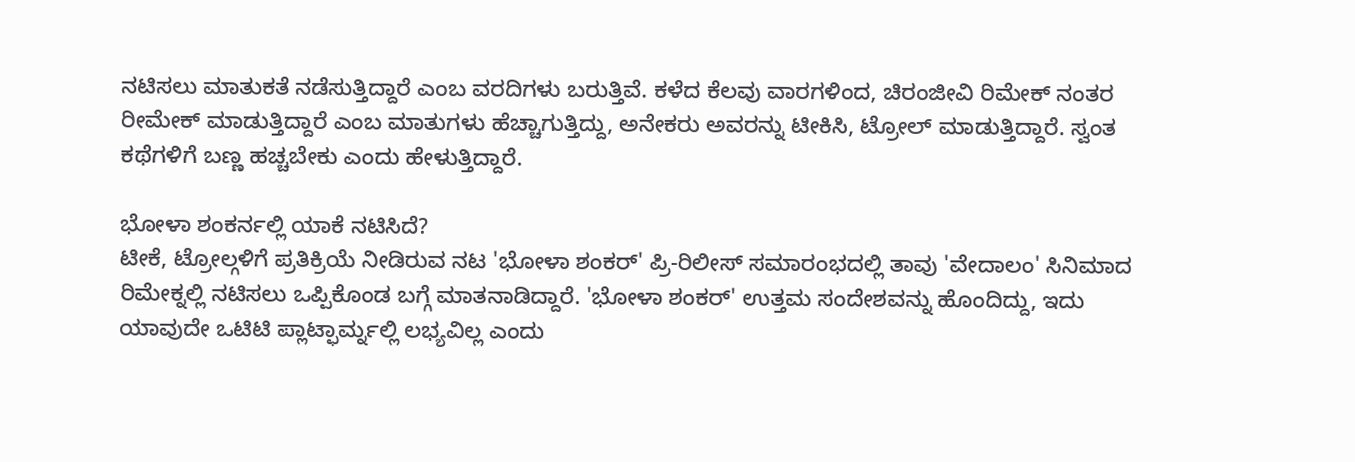ನಟಿಸಲು ಮಾತುಕತೆ ನಡೆಸುತ್ತಿದ್ದಾರೆ ಎಂಬ ವರದಿಗಳು ಬರುತ್ತಿವೆ. ಕಳೆದ ಕೆಲವು ವಾರಗಳಿಂದ, ಚಿರಂಜೀವಿ ರಿಮೇಕ್ ನಂತರ ರೀಮೇಕ್ ಮಾಡುತ್ತಿದ್ದಾರೆ ಎಂಬ ಮಾತುಗಳು ಹೆಚ್ಚಾಗುತ್ತಿದ್ದು, ಅನೇಕರು ಅವರನ್ನು ಟೀಕಿಸಿ, ಟ್ರೋಲ್ ಮಾಡುತ್ತಿದ್ದಾರೆ. ಸ್ವಂತ ಕಥೆಗಳಿಗೆ ಬಣ್ಣ ಹಚ್ಚಬೇಕು ಎಂದು ಹೇಳುತ್ತಿದ್ದಾರೆ.

ಭೋಳಾ ಶಂಕರ್ನಲ್ಲಿ ಯಾಕೆ ನಟಿಸಿದೆ?
ಟೀಕೆ, ಟ್ರೋಲ್ಗಳಿಗೆ ಪ್ರತಿಕ್ರಿಯೆ ನೀಡಿರುವ ನಟ 'ಭೋಳಾ ಶಂಕರ್' ಪ್ರಿ-ರಿಲೀಸ್ ಸಮಾರಂಭದಲ್ಲಿ ತಾವು 'ವೇದಾಲಂ' ಸಿನಿಮಾದ ರಿಮೇಕ್ನಲ್ಲಿ ನಟಿಸಲು ಒಪ್ಪಿಕೊಂಡ ಬಗ್ಗೆ ಮಾತನಾಡಿದ್ದಾರೆ. 'ಭೋಳಾ ಶಂಕರ್' ಉತ್ತಮ ಸಂದೇಶವನ್ನು ಹೊಂದಿದ್ದು, ಇದು ಯಾವುದೇ ಒಟಿಟಿ ಪ್ಲಾಟ್ಫಾರ್ಮ್ನಲ್ಲಿ ಲಭ್ಯವಿಲ್ಲ ಎಂದು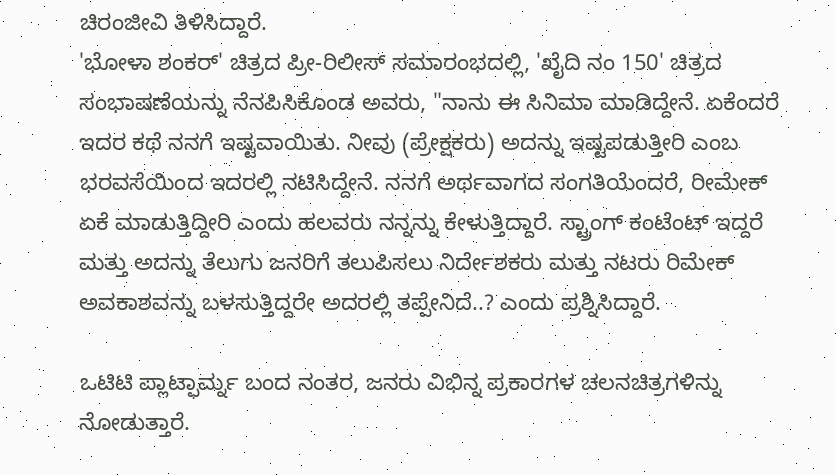ಚಿರಂಜೀವಿ ತಿಳಿಸಿದ್ದಾರೆ.
'ಭೋಳಾ ಶಂಕರ್' ಚಿತ್ರದ ಪ್ರೀ-ರಿಲೀಸ್ ಸಮಾರಂಭದಲ್ಲಿ, 'ಖೈದಿ ನಂ 150' ಚಿತ್ರದ ಸಂಭಾಷಣೆಯನ್ನು ನೆನಪಿಸಿಕೊಂಡ ಅವರು, "ನಾನು ಈ ಸಿನಿಮಾ ಮಾಡಿದ್ದೇನೆ. ಏಕೆಂದರೆ ಇದರ ಕಥೆ ನನಗೆ ಇಷ್ಟವಾಯಿತು. ನೀವು (ಪ್ರೇಕ್ಷಕರು) ಅದನ್ನು ಇಷ್ಟಪಡುತ್ತೀರಿ ಎಂಬ ಭರವಸೆಯಿಂದ ಇದರಲ್ಲಿ ನಟಿಸಿದ್ದೇನೆ. ನನಗೆ ಅರ್ಥವಾಗದ ಸಂಗತಿಯೆಂದರೆ, ರೀಮೇಕ್ ಏಕೆ ಮಾಡುತ್ತಿದ್ದೀರಿ ಎಂದು ಹಲವರು ನನ್ನನ್ನು ಕೇಳುತ್ತಿದ್ದಾರೆ. ಸ್ಟ್ರಾಂಗ್ ಕಂಟೆಂಟ್ ಇದ್ದರೆ ಮತ್ತು ಅದನ್ನು ತೆಲುಗು ಜನರಿಗೆ ತಲುಪಿಸಲು ನಿರ್ದೇಶಕರು ಮತ್ತು ನಟರು ರಿಮೇಕ್ ಅವಕಾಶವನ್ನು ಬಳಸುತ್ತಿದ್ದರೇ ಅದರಲ್ಲಿ ತಪ್ಪೇನಿದೆ..? ಎಂದು ಪ್ರಶ್ನಿಸಿದ್ದಾರೆ.

ಒಟಿಟಿ ಪ್ಲಾಟ್ಫಾರ್ಮ್ನ ಬಂದ ನಂತರ, ಜನರು ವಿಭಿನ್ನ ಪ್ರಕಾರಗಳ ಚಲನಚಿತ್ರಗಳಿನ್ನು ನೋಡುತ್ತಾರೆ.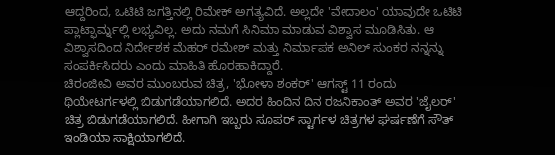ಆದ್ದರಿಂದ, ಒಟಿಟಿ ಜಗತ್ತಿನಲ್ಲಿ ರಿಮೇಕ್ ಅಗತ್ಯವಿದೆ. ಅಲ್ಲದೇ 'ವೇದಾಲಂ' ಯಾವುದೇ ಒಟಿಟಿ ಪ್ಲಾಟ್ಫಾರ್ಮ್ನಲ್ಲಿ ಲಭ್ಯವಿಲ್ಲ. ಅದು ನಮಗೆ ಸಿನಿಮಾ ಮಾಡುವ ವಿಶ್ವಾಸ ಮೂಡಿಸಿತು. ಆ ವಿಶ್ವಾಸದಿಂದ ನಿರ್ದೇಶಕ ಮೆಹರ್ ರಮೇಶ್ ಮತ್ತು ನಿರ್ಮಾಪಕ ಅನಿಲ್ ಸುಂಕರ ನನ್ನನ್ನು ಸಂಪರ್ಕಿಸಿದರು ಎಂದು ಮಾಹಿತಿ ಹೊರಹಾಕಿದ್ದಾರೆ.
ಚಿರಂಜೀವಿ ಅವರ ಮುಂಬರುವ ಚಿತ್ರ, 'ಭೋಳಾ ಶಂಕರ್' ಆಗಸ್ಟ್ 11 ರಂದು ಥಿಯೇಟರ್ಗಳಲ್ಲಿ ಬಿಡುಗಡೆಯಾಗಲಿದೆ. ಅದರ ಹಿಂದಿನ ದಿನ ರಜನಿಕಾಂತ್ ಅವರ 'ಜೈಲರ್' ಚಿತ್ರ ಬಿಡುಗಡೆಯಾಗಲಿದೆ. ಹೀಗಾಗಿ ಇಬ್ಬರು ಸೂಪರ್ ಸ್ಟಾರ್ಗಳ ಚಿತ್ರಗಳ ಘರ್ಷಣೆಗೆ ಸೌತ್ ಇಂಡಿಯಾ ಸಾಕ್ಷಿಯಾಗಲಿದೆ.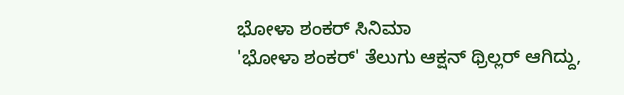ಭೋಳಾ ಶಂಕರ್ ಸಿನಿಮಾ
'ಭೋಳಾ ಶಂಕರ್' ತೆಲುಗು ಆಕ್ಷನ್ ಥ್ರಿಲ್ಲರ್ ಆಗಿದ್ದು,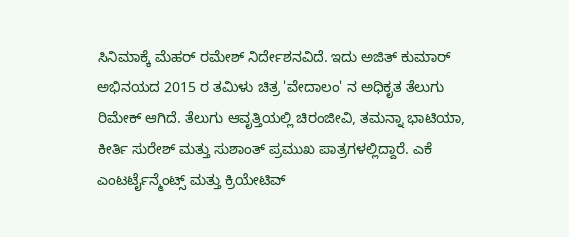ಸಿನಿಮಾಕ್ಕೆ ಮೆಹರ್ ರಮೇಶ್ ನಿರ್ದೇಶನವಿದೆ. ಇದು ಅಜಿತ್ ಕುಮಾರ್ ಅಭಿನಯದ 2015 ರ ತಮಿಳು ಚಿತ್ರ 'ವೇದಾಲಂ' ನ ಅಧಿಕೃತ ತೆಲುಗು ರಿಮೇಕ್ ಆಗಿದೆ. ತೆಲುಗು ಆವೃತ್ತಿಯಲ್ಲಿ ಚಿರಂಜೀವಿ, ತಮನ್ನಾ ಭಾಟಿಯಾ, ಕೀರ್ತಿ ಸುರೇಶ್ ಮತ್ತು ಸುಶಾಂತ್ ಪ್ರಮುಖ ಪಾತ್ರಗಳಲ್ಲಿದ್ದಾರೆ. ಎಕೆ ಎಂಟರ್ಟೈನ್ಮೆಂಟ್ಸ್ ಮತ್ತು ಕ್ರಿಯೇಟಿವ್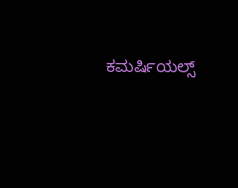ಕಮರ್ಷಿಯಲ್ಸ್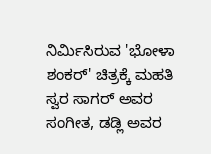ನಿರ್ಮಿಸಿರುವ 'ಭೋಳಾ ಶಂಕರ್' ಚಿತ್ರಕ್ಕೆ ಮಹತಿ ಸ್ವರ ಸಾಗರ್ ಅವರ ಸಂಗೀತ, ಡಡ್ಲಿ ಅವರ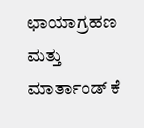ಛಾಯಾಗ್ರಹಣ ಮತ್ತು ಮಾರ್ತಾಂಡ್ ಕೆ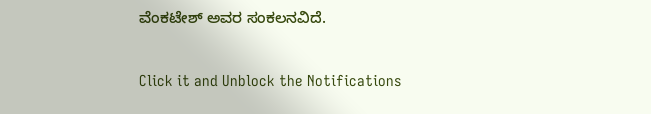ವೆಂಕಟೇಶ್ ಅವರ ಸಂಕಲನವಿದೆ.


Click it and Unblock the Notifications